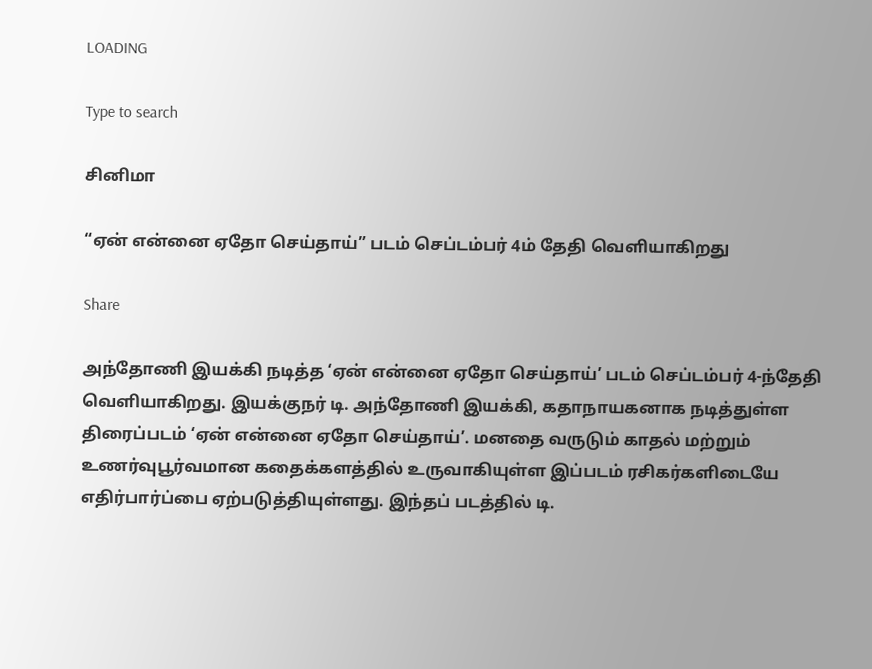LOADING

Type to search

சினிமா

“ஏன் என்னை ஏதோ செய்தாய்” படம் செப்டம்பர் 4ம் தேதி வெளியாகிறது

Share

அந்தோணி இயக்கி நடித்த ‘ஏன் என்னை ஏதோ செய்தாய்’ படம் செப்டம்பர் 4-ந்தேதி வெளியாகிறது. இயக்குநர் டி. அந்தோணி இயக்கி, கதாநாயகனாக நடித்துள்ள திரைப்படம் ‘ஏன் என்னை ஏதோ செய்தாய்’. மனதை வருடும் காதல் மற்றும் உணர்வுபூர்வமான கதைக்களத்தில் உருவாகியுள்ள இப்படம் ரசிகர்களிடையே எதிர்பார்ப்பை ஏற்படுத்தியுள்ளது. இந்தப் படத்தில் டி.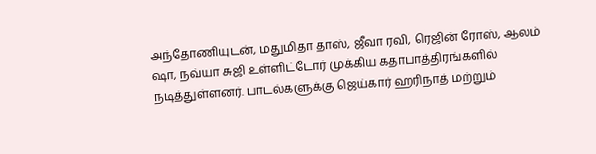அந்தோணியுடன், மதுமிதா தாஸ், ஜீவா ரவி, ரெஜின் ரோஸ், ஆலம் ஷா, நவ்யா சுஜி உள்ளிட்டோர் முக்கிய கதாபாத்திரங்களில் நடித்துள்ளனர். பாடல்களுக்கு ஜெய்கார் ஹரிநாத் மற்றும்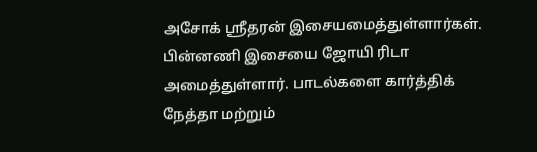அசோக் ஸ்ரீதரன் இசையமைத்துள்ளார்கள். பின்னணி இசையை ஜோயி ரிடா அமைத்துள்ளார். பாடல்களை கார்த்திக் நேத்தா மற்றும்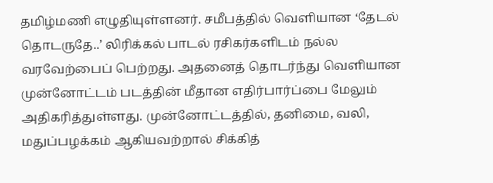தமிழ்மணி எழுதியுள்ளனர். சமீபத்தில் வெளியான ‘தேடல் தொடருதே..’ லிரிக்கல் பாடல் ரசிகர்களிடம் நல்ல வரவேற்பைப் பெற்றது. அதனைத் தொடர்ந்து வெளியான முன்னோட்டம் படத்தின் மீதான எதிர்பார்ப்பை மேலும் அதிகரித்துள்ளது. முன்னோட்டத்தில், தனிமை, வலி, மதுப்பழக்கம் ஆகியவற்றால் சிக்கித்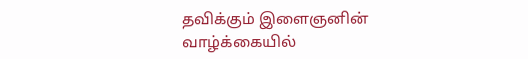தவிக்கும் இளைஞனின் வாழ்க்கையில்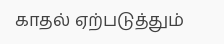காதல் ஏற்படுத்தும்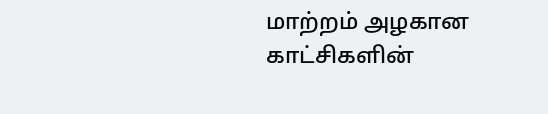மாற்றம் அழகான காட்சிகளின்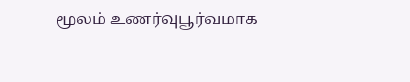மூலம் உணர்வுபூர்வமாக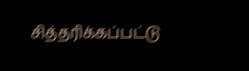சித்தரிக்கப்பட்டு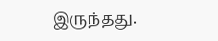இருந்தது.